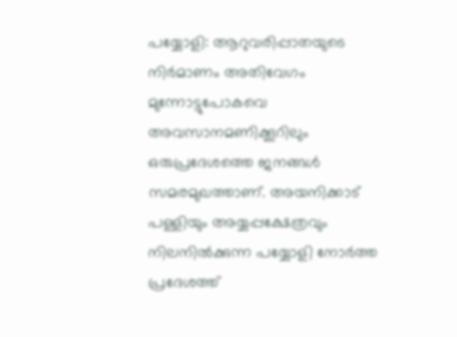പയ്യോളി: ആറുവരിപ്പാതയുടെ നിർമാണം അതിവേഗം മുന്നോട്ടുപോകവെ അവസാനമണിക്കൂറിലും ഒരുപ്രദേശത്തെ ജനങ്ങൾ സമരമുഖത്താണ്. അയനിക്കാട് പള്ളിയും അയ്യപ്പക്ഷേത്രവും നിലനിൽക്കുന്ന പയ്യോളി നോർത്ത പ്രദേശത്ത്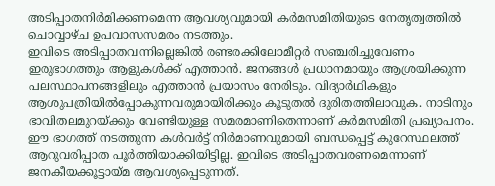അടിപ്പാതനിർമിക്കണമെന്ന ആവശ്യവുമായി കർമസമിതിയുടെ നേതൃത്വത്തിൽ ചൊവ്വാഴ്ച ഉപവാസസമരം നടത്തും.
ഇവിടെ അടിപ്പാതവന്നില്ലെങ്കിൽ രണ്ടരക്കിലോമീറ്റർ സഞ്ചരിച്ചുവേണം ഇരുഭാഗത്തും ആളുകൾക്ക് എത്താൻ. ജനങ്ങൾ പ്രധാനമായും ആശ്രയിക്കുന്ന പലസ്ഥാപനങ്ങളിലും എത്താൻ പ്രയാസം നേരിടും. വിദ്യാർഥികളും ആശുപത്രിയിൽപ്പോകുന്നവരുമായിരിക്കും കൂടുതൽ ദുരിതത്തിലാവുക. നാടിനും ഭാവിതലമുറയ്ക്കും വേണ്ടിയുള്ള സമരമാണിതെന്നാണ് കർമസമിതി പ്രഖ്യാപനം. ഈ ഭാഗത്ത് നടത്തുന്ന കൾവർട്ട് നിർമാണവുമായി ബന്ധപ്പെട്ട് കുറേസ്ഥലത്ത് ആറുവരിപ്പാത പൂർത്തിയാക്കിയിട്ടില്ല. ഇവിടെ അടിപ്പാതവരണമെന്നാണ് ജനകീയക്കൂട്ടായ്മ ആവശ്യപ്പെടുന്നത്.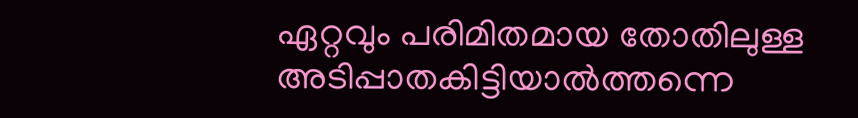ഏറ്റവും പരിമിതമായ തോതിലുള്ള അടിപ്പാതകിട്ടിയാൽത്തന്നെ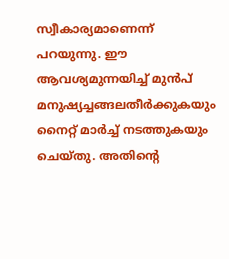സ്വീകാര്യമാണെന്ന് പറയുന്നു. ഈ ആവശ്യമുന്നയിച്ച് മുൻപ് മനുഷ്യച്ചങ്ങലതീർക്കുകയും നൈറ്റ് മാർച്ച് നടത്തുകയും ചെയ്തു. അതിൻ്റെ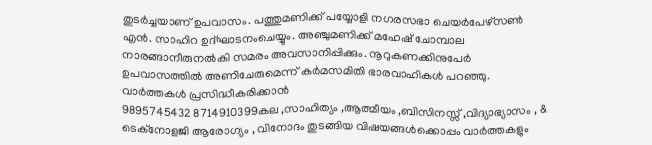തുടർച്ചയാണ് ഉപവാസം. പത്തുമണിക്ക് പയ്യോളി നഗരസഭാ ചെയർപേഴ്സൺ എൻ. സാഹിറ ഉദ്ഘാടനംചെയ്യും. അഞ്ചുമണിക്ക് മഹേഷ് ചോമ്പാല നാരങ്ങാനീരുനൽകി സമരം അവസാനിപ്പിക്കും. നൂറുകണക്കിനുപേർ ഉപവാസത്തിൽ അണിചേരുമെന്ന് കർമസമിതി ഭാരവാഹികൾ പറഞ്ഞു.
വാർത്തകൾ പ്രസിദ്ധീകരിക്കാൻ
9895745432 8714910399കല ,സാഹിത്യം ,ആത്മീയം ,ബിസിനസ്സ് ,വിദ്യാഭ്യാസം , & ടെക്നോളജി ആരോഗ്യം , വിനോദം തുടങ്ങിയ വിഷയങ്ങൾക്കൊപ്പം വാർത്തകളും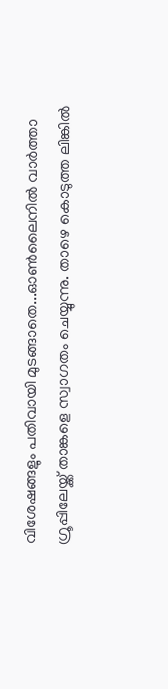വിശേഷങ്ങളും പതിവായി മുടങ്ങാതെ...ഓൺലൈനിൽ വാർത്താ ഗ്രൂപ്പിലേയ്ക്ക് താങ്കളെ സ്വാഗതം ചെയ്യുന്നു. താഴെ കൊടുത്ത ലിങ്കിൽ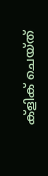ക്ളിക് ചെയ്ത്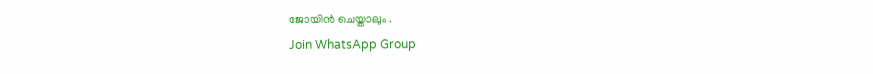ജോയിൻ ചെയ്താലും .
Join WhatsApp Group